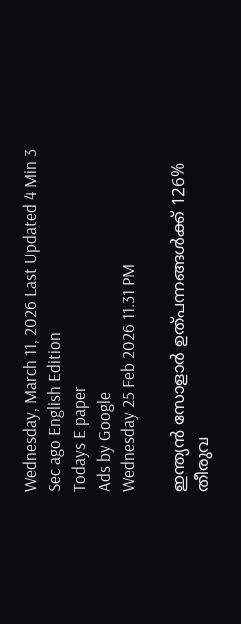Wednesday, March 11, 2026 Last Updated 4 Min 3 Sec ago English Edition
Todays E paper
Ads by Google
Wednesday 25 Feb 2026 11.31 PM

ഇന്ത്യന്‍ സോളാര്‍ ഉത്‌പന്നങ്ങള്‍ക്ക്‌ 126% തീരുവ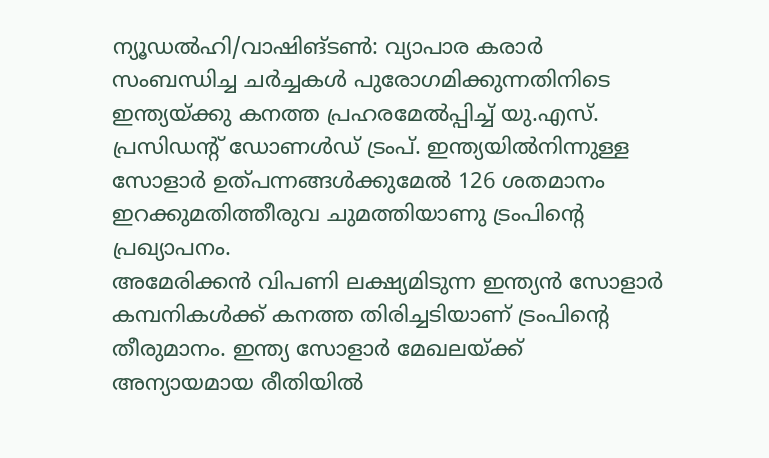ന്യൂഡല്‍ഹി/വാഷിങ്‌ടണ്‍: വ്യാപാര കരാര്‍ സംബന്ധിച്ച ചര്‍ച്ചകള്‍ പുരോഗമിക്കുന്നതിനിടെ ഇന്ത്യയ്‌ക്കു കനത്ത പ്രഹരമേല്‍പ്പിച്ച്‌ യു.എസ്‌. പ്രസിഡന്റ്‌ ഡോണള്‍ഡ്‌ ട്രംപ്‌. ഇന്ത്യയില്‍നിന്നുള്ള സോളാര്‍ ഉത്‌പന്നങ്ങള്‍ക്കുമേല്‍ 126 ശതമാനം ഇറക്കുമതിത്തീരുവ ചുമത്തിയാണു ട്രംപിന്റെ പ്രഖ്യാപനം.
അമേരിക്കന്‍ വിപണി ലക്ഷ്യമിടുന്ന ഇന്ത്യന്‍ സോളാര്‍ കമ്പനികള്‍ക്ക്‌ കനത്ത തിരിച്ചടിയാണ്‌ ട്രംപിന്റെ തീരുമാനം. ഇന്ത്യ സോളാര്‍ മേഖലയ്‌ക്ക്‌ അന്യായമായ രീതിയില്‍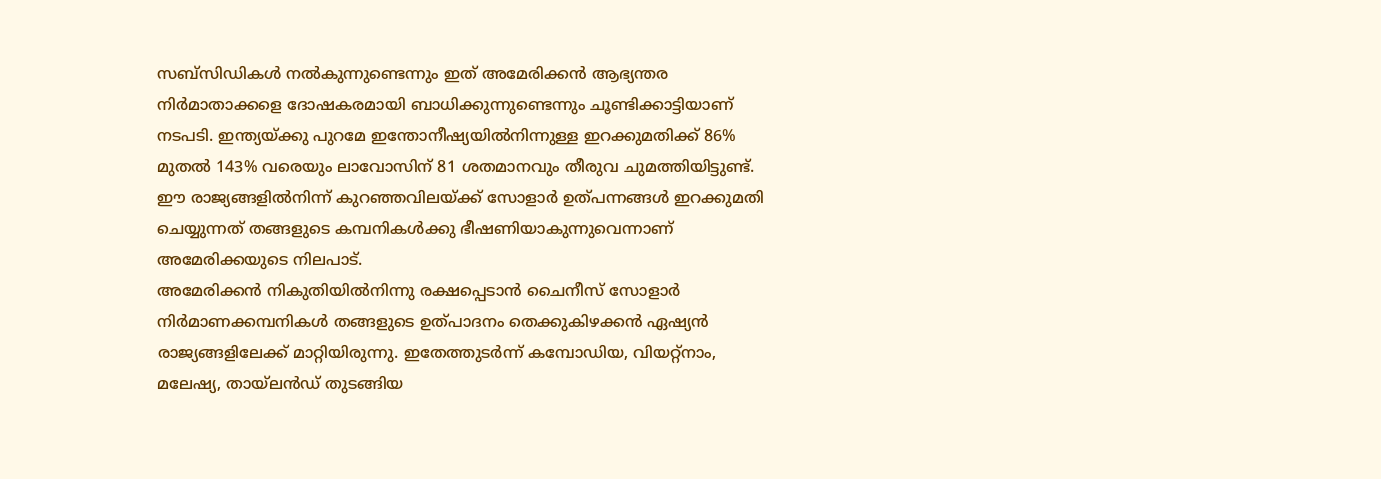സബ്‌സിഡികള്‍ നല്‍കുന്നുണ്ടെന്നും ഇത്‌ അമേരിക്കന്‍ ആഭ്യന്തര നിര്‍മാതാക്കളെ ദോഷകരമായി ബാധിക്കുന്നുണ്ടെന്നും ചൂണ്ടിക്കാട്ടിയാണ്‌ നടപടി. ഇന്ത്യയ്‌ക്കു പുറമേ ഇന്തോനീഷ്യയില്‍നിന്നുള്ള ഇറക്കുമതിക്ക്‌ 86% മുതല്‍ 143% വരെയും ലാവോസിന്‌ 81 ശതമാനവും തീരുവ ചുമത്തിയിട്ടുണ്ട്‌. ഈ രാജ്യങ്ങളില്‍നിന്ന്‌ കുറഞ്ഞവിലയ്‌ക്ക്‌ സോളാര്‍ ഉത്‌പന്നങ്ങള്‍ ഇറക്കുമതി ചെയ്യുന്നത്‌ തങ്ങളുടെ കമ്പനികള്‍ക്കു ഭീഷണിയാകുന്നുവെന്നാണ്‌ അമേരിക്കയുടെ നിലപാട്‌.
അമേരിക്കന്‍ നികുതിയില്‍നിന്നു രക്ഷപ്പെടാന്‍ ചൈനീസ്‌ സോളാര്‍ നിര്‍മാണക്കമ്പനികള്‍ തങ്ങളുടെ ഉത്‌പാദനം തെക്കുകിഴക്കന്‍ ഏഷ്യന്‍ രാജ്യങ്ങളിലേക്ക്‌ മാറ്റിയിരുന്നു. ഇതേത്തുടര്‍ന്ന്‌ കമ്പോഡിയ, വിയറ്റ്‌നാം, മലേഷ്യ, തായ്‌ലന്‍ഡ്‌ തുടങ്ങിയ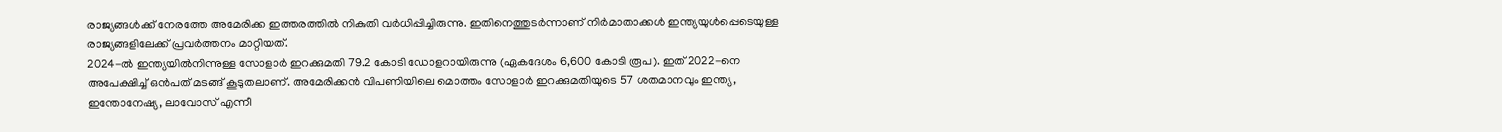രാജ്യങ്ങള്‍ക്ക്‌ നേരത്തേ അമേരിക്ക ഇത്തരത്തില്‍ നികുതി വര്‍ധിപ്പിച്ചിരുന്നു. ഇതിനെത്തുടര്‍ന്നാണ്‌ നിര്‍മാതാക്കള്‍ ഇന്ത്യയുള്‍പ്പെടെയുള്ള രാജ്യങ്ങളിലേക്ക്‌ പ്രവര്‍ത്തനം മാറ്റിയത്‌.
2024-ല്‍ ഇന്ത്യയില്‍നിന്നുള്ള സോളാര്‍ ഇറക്കുമതി 79.2 കോടി ഡോളറായിരുന്നു (ഏകദേശം 6,600 കോടി രൂപ). ഇത്‌ 2022-നെ അപേക്ഷിച്ച്‌ ഒന്‍പത്‌ മടങ്ങ്‌ കൂടുതലാണ്‌. അമേരിക്കന്‍ വിപണിയിലെ മൊത്തം സോളാര്‍ ഇറക്കുമതിയുടെ 57 ശതമാനവും ഇന്ത്യ, ഇന്തോനേഷ്യ, ലാവോസ്‌ എന്നീ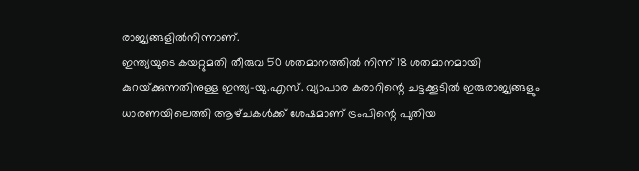രാജ്യങ്ങളില്‍നിന്നാണ്‌.
ഇന്ത്യയുടെ കയറ്റുമതി തീരുവ 50 ശതമാനത്തില്‍ നിന്ന്‌ 18 ശതമാനമായി കുറയ്‌ക്കുന്നതിനുള്ള ഇന്ത്യ-യു.എസ്‌. വ്യാപാര കരാറിന്റെ ചട്ടക്കൂടില്‍ ഇരുരാജ്യങ്ങളും ധാരണയിലെത്തി ആഴ്‌ചകള്‍ക്ക്‌ ശേഷമാണ്‌ ട്രംപിന്റെ പുതിയ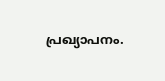പ്രഖ്യാപനം.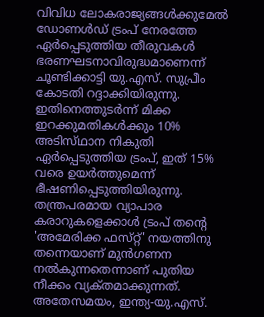വിവിധ ലോകരാജ്യങ്ങള്‍ക്കുമേല്‍ ഡോണള്‍ഡ്‌ ട്രംപ്‌ നേരത്തേ ഏര്‍പ്പെടുത്തിയ തീരുവകള്‍ ഭരണഘടനാവിരുദ്ധമാണെന്ന്‌ ചൂണ്ടിക്കാട്ടി യു.എസ്‌. സുപ്രീം കോടതി റദ്ദാക്കിയിരുന്നു. ഇതിനെത്തുടര്‍ന്ന്‌ മിക്ക ഇറക്കുമതികള്‍ക്കും 10% അടിസ്‌ഥാന നികുതി ഏര്‍പ്പെടുത്തിയ ട്രംപ്‌, ഇത്‌ 15% വരെ ഉയര്‍ത്തുമെന്ന്‌ ഭീഷണിപ്പെടുത്തിയിരുന്നു. തന്ത്രപരമായ വ്യാപാര കരാറുകളെക്കാള്‍ ട്രംപ്‌ തന്റെ 'അമേരിക്ക ഫസ്‌റ്റ്‌' നയത്തിനു തന്നെയാണ്‌ മുന്‍ഗണന നല്‍കുന്നതെന്നാണ്‌ പുതിയ നീക്കം വ്യക്‌തമാക്കുന്നത്‌.
അതേസമയം, ഇന്ത്യ-യു.എസ്‌.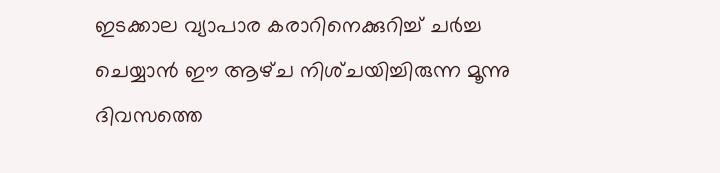ഇടക്കാല വ്യാപാര കരാറിനെക്കുറിച്ച്‌ ചര്‍ച്ച ചെയ്യാന്‍ ഈ ആഴ്‌ച നിശ്‌ചയിച്ചിരുന്ന മൂന്നു ദിവസത്തെ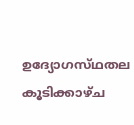ഉദ്യോഗസ്‌ഥതല കൂടിക്കാഴ്‌ച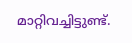മാറ്റിവച്ചിട്ടുണ്ട്‌.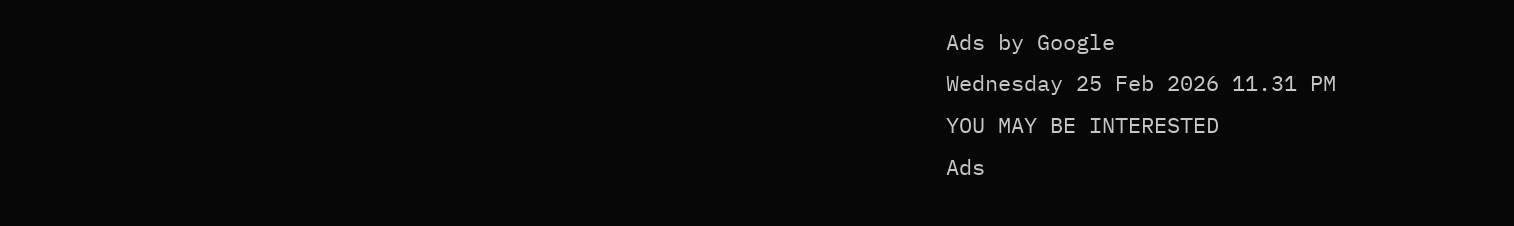Ads by Google
Wednesday 25 Feb 2026 11.31 PM
YOU MAY BE INTERESTED
Ads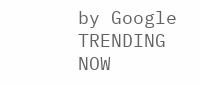by Google
TRENDING NOW